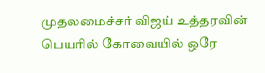முதலமைச்சர் விஜய் உத்தரவின் பெயரில் கோவையில் ஒரே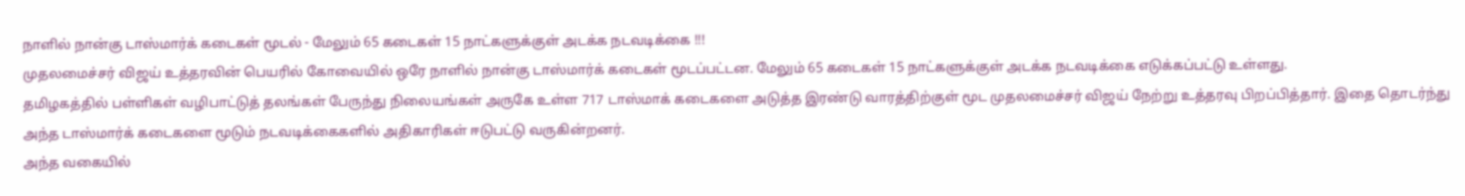நாளில் நான்கு டாஸ்மார்க் கடைகள் மூடல் - மேலும் 65 கடைகள் 15 நாட்களுக்குள் அடக்க நடவடிக்கை !!!
முதலமைச்சர் விஜய் உத்தரவின் பெயரில் கோவையில் ஒரே நாளில் நான்கு டாஸ்மார்க் கடைகள் மூடப்பட்டன. மேலும் 65 கடைகள் 15 நாட்களுக்குள் அடக்க நடவடிக்கை எடுக்கப்பட்டு உள்ளது.
தமிழகத்தில் பள்ளிகள் வழிபாட்டுத் தலங்கள் பேருந்து நிலையங்கள் அருகே உள்ள 717 டாஸ்மாக் கடைகளை அடுத்த இரண்டு வாரத்திற்குள் மூட முதலமைச்சர் விஜய் நேற்று உத்தரவு பிறப்பித்தார். இதை தொடர்ந்து அந்த டாஸ்மார்க் கடைகளை மூடும் நடவடிக்கைகளில் அதிகாரிகள் ஈடுபட்டு வருகின்றனர்.
அந்த வகையில்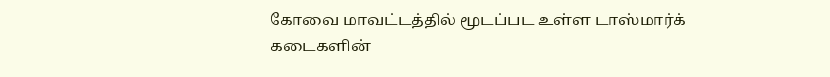கோவை மாவட்டத்தில் மூடப்பட உள்ள டாஸ்மார்க் கடைகளின்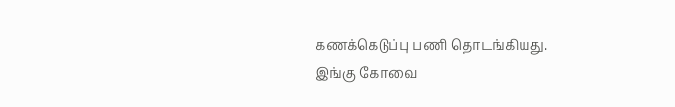கணக்கெடுப்பு பணி தொடங்கியது. இங்கு கோவை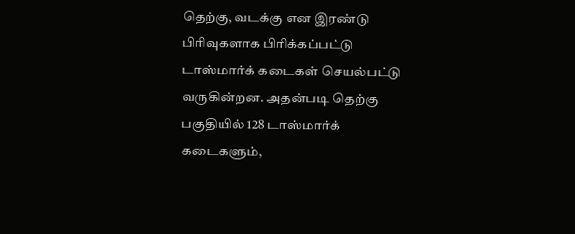தெற்கு, வடக்கு என இரண்டு பிரிவுகளாக பிரிக்கப்பட்டு டாஸ்மார்க் கடைகள் செயல்பட்டு வருகின்றன. அதன்படி தெற்கு பகுதியில் 128 டாஸ்மார்க் கடைகளும்,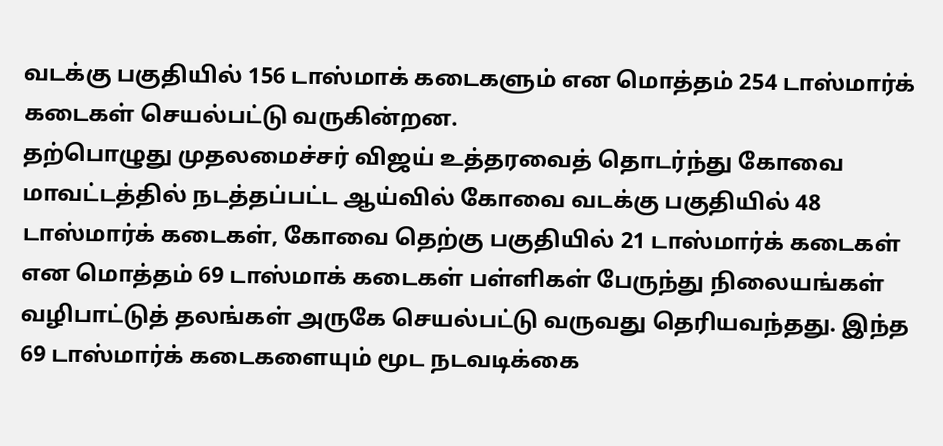வடக்கு பகுதியில் 156 டாஸ்மாக் கடைகளும் என மொத்தம் 254 டாஸ்மார்க் கடைகள் செயல்பட்டு வருகின்றன.
தற்பொழுது முதலமைச்சர் விஜய் உத்தரவைத் தொடர்ந்து கோவை மாவட்டத்தில் நடத்தப்பட்ட ஆய்வில் கோவை வடக்கு பகுதியில் 48 டாஸ்மார்க் கடைகள், கோவை தெற்கு பகுதியில் 21 டாஸ்மார்க் கடைகள் என மொத்தம் 69 டாஸ்மாக் கடைகள் பள்ளிகள் பேருந்து நிலையங்கள் வழிபாட்டுத் தலங்கள் அருகே செயல்பட்டு வருவது தெரியவந்தது. இந்த 69 டாஸ்மார்க் கடைகளையும் மூட நடவடிக்கை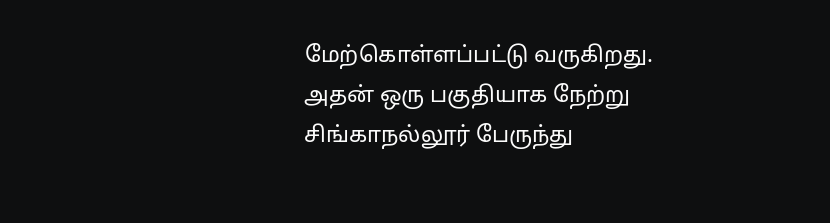மேற்கொள்ளப்பட்டு வருகிறது. அதன் ஒரு பகுதியாக நேற்று சிங்காநல்லூர் பேருந்து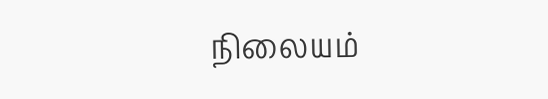நிலையம்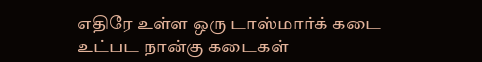எதிரே உள்ள ஒரு டாஸ்மார்க் கடை உட்பட நான்கு கடைகள்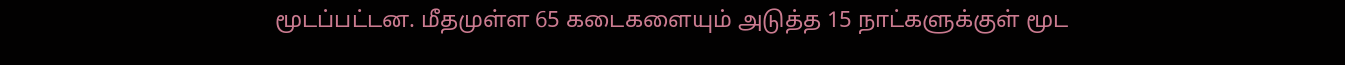மூடப்பட்டன. மீதமுள்ள 65 கடைகளையும் அடுத்த 15 நாட்களுக்குள் மூட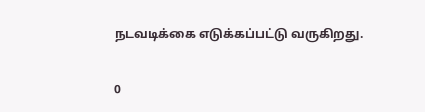நடவடிக்கை எடுக்கப்பட்டு வருகிறது.

0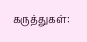கருத்துகள்: